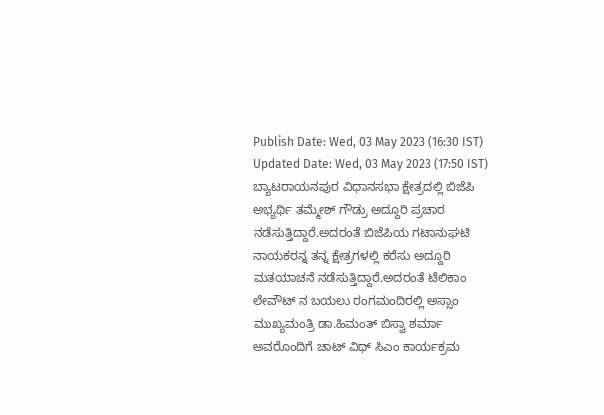Publish Date: Wed, 03 May 2023 (16:30 IST)
Updated Date: Wed, 03 May 2023 (17:50 IST)
ಬ್ಯಾಟರಾಯನಪುರ ವಿಧಾನಸಭಾ ಕ್ಷೇತ್ರದಲ್ಲಿ ಬಿಜೆಪಿ ಅಭ್ಯರ್ಥಿ ತಮ್ಮೇಶ್ ಗೌಡ್ರು ಅದ್ದೂರಿ ಪ್ರಚಾರ ನಡೆಸುತ್ತಿದ್ದಾರೆ.ಅದರಂತೆ ಬಿಜೆಪಿಯ ಗಟಾನುಘಟಿ ನಾಯಕರನ್ನ ತನ್ನ ಕ್ಷೇತ್ರಗಳಲ್ಲಿ ಕರೆಸು ಅದ್ದೂರಿ ಮತಯಾಚನೆ ನಡೆಸುತ್ತಿದ್ದಾರೆ.ಅದರಂತೆ ಟೆಲಿಕಾಂ ಲೇವೌಟ್ ನ ಬಯಲು ರಂಗಮಂದಿರಲ್ಲಿ ಅಸ್ಸಾಂ ಮುಖ್ಯಮಂತ್ರಿ ಡಾ.ಹಿಮಂತ್ ಬಿಸ್ವಾ ಶರ್ಮಾ ಅವರೊಂದಿಗೆ ಚಾಟ್ ವಿಥ್ ಸಿಎಂ ಕಾರ್ಯಕ್ರಮ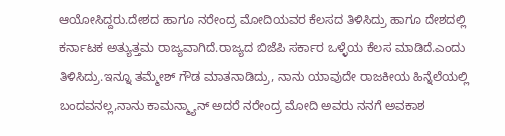ಆಯೋಸಿದ್ದರು.ದೇಶದ ಹಾಗೂ ನರೇಂದ್ರ ಮೋದಿಯವರ ಕೆಲಸದ ತಿಳಿಸಿದ್ರು ಹಾಗೂ ದೇಶದಲ್ಲಿ ಕರ್ನಾಟಕ ಅತ್ಯುತ್ತಮ ರಾಜ್ಯವಾಗಿದೆ.ರಾಜ್ಯದ ಬಿಜೆಪಿ ಸರ್ಕಾರ ಒಳ್ಳೆಯ ಕೆಲಸ ಮಾಡಿದೆ.ಎಂದು ತಿಳಿಸಿದ್ರು.ಇನ್ನೂ ತಮ್ಮೇಶ್ ಗೌಡ ಮಾತನಾಡಿದ್ರು, ನಾನು ಯಾವುದೇ ರಾಜಕೀಯ ಹಿನ್ನೆಲೆಯಲ್ಲಿ ಬಂದವನಲ್ಲ,ನಾನು ಕಾಮನ್ಮ್ಯಾನ್ ಅದರೆ ನರೇಂದ್ರ ಮೋದಿ ಅವರು ನನಗೆ ಅವಕಾಶ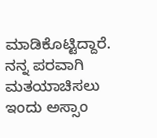ಮಾಡಿಕೊಟ್ಟಿದ್ದಾರೆ. ನನ್ನ ಪರವಾಗಿ ಮತಯಾಚಿಸಲು ಇಂದು ಅಸ್ಸಾಂ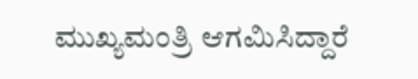ಮುಖ್ಯಮಂತ್ರಿ ಆಗಮಿಸಿದ್ದಾರೆ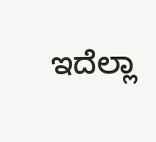ಇದೆಲ್ಲಾ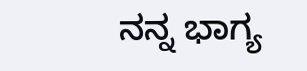ನನ್ನ ಭಾಗ್ಯ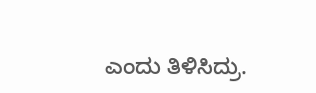ಎಂದು ತಿಳಿಸಿದ್ರು.